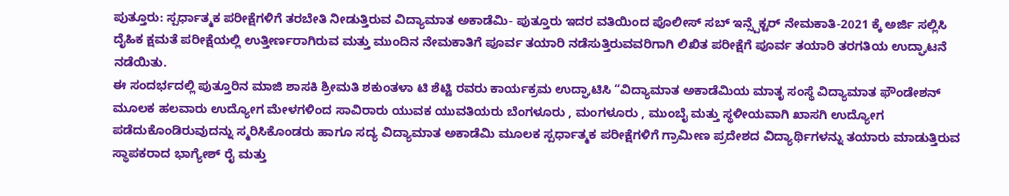ಪುತ್ತೂರು: ಸ್ಪರ್ಧಾತ್ಮಕ ಪರೀಕ್ಷೆಗಳಿಗೆ ತರಬೇತಿ ನೀಡುತ್ತಿರುವ ವಿದ್ಯಾಮಾತ ಅಕಾಡೆಮಿ- ಪುತ್ತೂರು ಇದರ ವತಿಯಿಂದ ಪೊಲೀಸ್ ಸಬ್ ಇನ್ಸ್ಪೆಕ್ಟರ್ ನೇಮಕಾತಿ-2021 ಕ್ಕೆ ಅರ್ಜಿ ಸಲ್ಲಿಸಿ ದೈಹಿಕ ಕ್ಷಮತೆ ಪರೀಕ್ಷೆಯಲ್ಲಿ ಉತ್ತೀರ್ಣರಾಗಿರುವ ಮತ್ತು ಮುಂದಿನ ನೇಮಕಾತಿಗೆ ಪೂರ್ವ ತಯಾರಿ ನಡೆಸುತ್ತಿರುವವರಿಗಾಗಿ ಲಿಖಿತ ಪರೀಕ್ಷೆಗೆ ಪೂರ್ವ ತಯಾರಿ ತರಗತಿಯ ಉದ್ಘಾಟನೆ ನಡೆಯಿತು.
ಈ ಸಂದರ್ಭದಲ್ಲಿ ಪುತ್ತೂರಿನ ಮಾಜಿ ಶಾಸಕಿ ಶ್ರೀಮತಿ ಶಕುಂತಳಾ ಟಿ ಶೆಟ್ಟಿ ರವರು ಕಾರ್ಯಕ್ರಮ ಉದ್ಘಾಟಿಸಿ “ವಿದ್ಯಾಮಾತ ಅಕಾಡೆಮಿಯ ಮಾತೃ ಸಂಸ್ಥೆ ವಿದ್ಯಾಮಾತ ಫೌಂಡೇಶನ್ ಮೂಲಕ ಹಲವಾರು ಉದ್ಯೋಗ ಮೇಳಗಳಿಂದ ಸಾವಿರಾರು ಯುವಕ ಯುವತಿಯರು ಬೆಂಗಳೂರು , ಮಂಗಳೂರು , ಮುಂಬೈ ಮತ್ತು ಸ್ಥಳೀಯವಾಗಿ ಖಾಸಗಿ ಉದ್ಯೋಗ ಪಡೆದುಕೊಂಡಿರುವುದನ್ನು ಸ್ಮರಿಸಿಕೊಂಡರು ಹಾಗೂ ಸದ್ಯ ವಿದ್ಯಾಮಾತ ಅಕಾಡೆಮಿ ಮೂಲಕ ಸ್ಪರ್ಧಾತ್ಮಕ ಪರೀಕ್ಷೆಗಳಿಗೆ ಗ್ರಾಮೀಣ ಪ್ರದೇಶದ ವಿದ್ಯಾರ್ಥಿಗಳನ್ನು ತಯಾರು ಮಾಡುತ್ತಿರುವ ಸ್ಥಾಪಕರಾದ ಭಾಗ್ಯೇಶ್ ರೈ ಮತ್ತು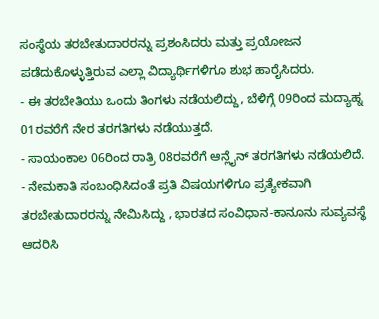ಸಂಸ್ಥೆಯ ತರಬೇತುದಾರರನ್ನು ಪ್ರಶಂಸಿದರು ಮತ್ತು ಪ್ರಯೋಜನ ಪಡೆದುಕೊಳ್ಳುತ್ತಿರುವ ಎಲ್ಲಾ ವಿದ್ಯಾರ್ಥಿಗಳಿಗೂ ಶುಭ ಹಾರೈಸಿದರು.
- ಈ ತರಬೇತಿಯು ಒಂದು ತಿಂಗಳು ನಡೆಯಲಿದ್ದು, ಬೆಳಿಗ್ಗೆ 09ರಿಂದ ಮದ್ಯಾಹ್ನ 01ರವರೆಗೆ ನೇರ ತರಗತಿಗಳು ನಡೆಯುತ್ತದೆ.
- ಸಾಯಂಕಾಲ 06ರಿಂದ ರಾತ್ರಿ 08ರವರೆಗೆ ಆನ್ಲೈನ್ ತರಗತಿಗಳು ನಡೆಯಲಿದೆ.
- ನೇಮಕಾತಿ ಸಂಬಂಧಿಸಿದಂತೆ ಪ್ರತಿ ವಿಷಯಗಳಿಗೂ ಪ್ರತ್ಯೇಕವಾಗಿ ತರಬೇತುದಾರರನ್ನು ನೇಮಿಸಿದ್ದು , ಭಾರತದ ಸಂವಿಧಾನ-ಕಾನೂನು ಸುವ್ಯವಸ್ಥೆ ಆದರಿಸಿ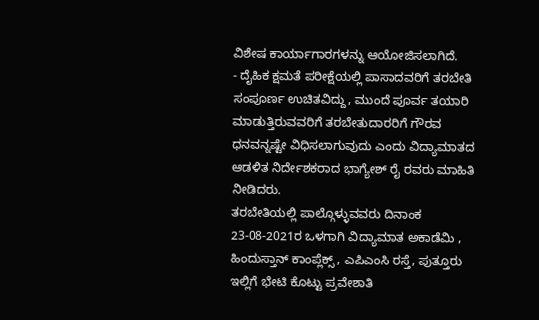ವಿಶೇಷ ಕಾರ್ಯಾಗಾರಗಳನ್ನು ಆಯೋಜಿಸಲಾಗಿದೆ.
- ದೈಹಿಕ ಕ್ಷಮತೆ ಪರೀಕ್ಷೆಯಲ್ಲಿ ಪಾಸಾದವರಿಗೆ ತರಬೇತಿ ಸಂಪೂರ್ಣ ಉಚಿತವಿದ್ದು, ಮುಂದೆ ಪೂರ್ವ ತಯಾರಿ ಮಾಡುತ್ತಿರುವವರಿಗೆ ತರಬೇತುದಾರರಿಗೆ ಗೌರವ ಧನವನ್ನಷ್ಟೇ ವಿಧಿಸಲಾಗುವುದು ಎಂದು ವಿದ್ಯಾಮಾತದ ಆಡಳಿತ ನಿರ್ದೇಶಕರಾದ ಭಾಗ್ಯೇಶ್ ರೈ ರವರು ಮಾಹಿತಿ ನೀಡಿದರು.
ತರಬೇತಿಯಲ್ಲಿ ಪಾಲ್ಗೊಳ್ಳುವವರು ದಿನಾಂಕ 23-08-2021ರ ಒಳಗಾಗಿ ವಿದ್ಯಾಮಾತ ಅಕಾಡೆಮಿ , ಹಿಂದುಸ್ತಾನ್ ಕಾಂಪ್ಲೆಕ್ಸ್ , ಎಪಿಎಂಸಿ ರಸ್ತೆ, ಪುತ್ತೂರು ಇಲ್ಲಿಗೆ ಭೇಟಿ ಕೊಟ್ಟು ಪ್ರವೇಶಾತಿ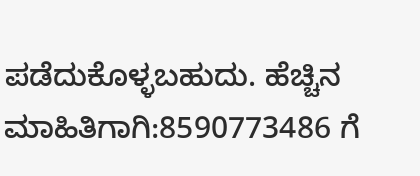ಪಡೆದುಕೊಳ್ಳಬಹುದು. ಹೆಚ್ಚಿನ ಮಾಹಿತಿಗಾಗಿ:8590773486 ಗೆ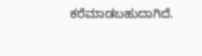ಕರೆಮಾಡಬಹುದಾಗಿದೆ.